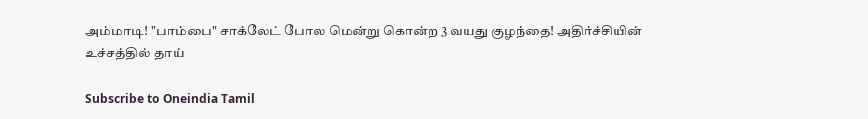அம்மாடி! "பாம்பை" சாக்லேட் போல மென்று கொன்ற 3 வயது குழந்தை! அதிர்ச்சியின் உச்சத்தில் தாய்

Subscribe to Oneindia Tamil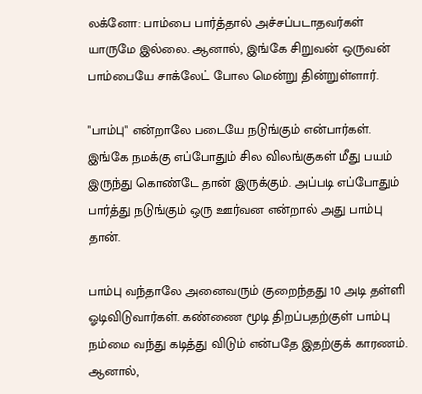லக்னோ: பாம்பை பார்த்தால் அச்சப்படாதவர்கள் யாருமே இல்லை. ஆனால், இங்கே சிறுவன் ஒருவன் பாம்பையே சாக்லேட் போல மென்று தின்றுள்ளார்.

"பாம்பு" என்றாலே படையே நடுங்கும் என்பார்கள். இங்கே நமக்கு எப்போதும் சில விலங்குகள் மீது பயம் இருந்து கொண்டே தான் இருக்கும். அப்படி எப்போதும் பார்த்து நடுங்கும் ஒரு ஊர்வன என்றால் அது பாம்பு தான்.

பாம்பு வந்தாலே அனைவரும் குறைந்தது 10 அடி தள்ளி ஓடிவிடுவார்கள். கண்ணை மூடி திறப்பதற்குள் பாம்பு நம்மை வந்து கடித்து விடும் என்பதே இதற்குக் காரணம். ஆனால்,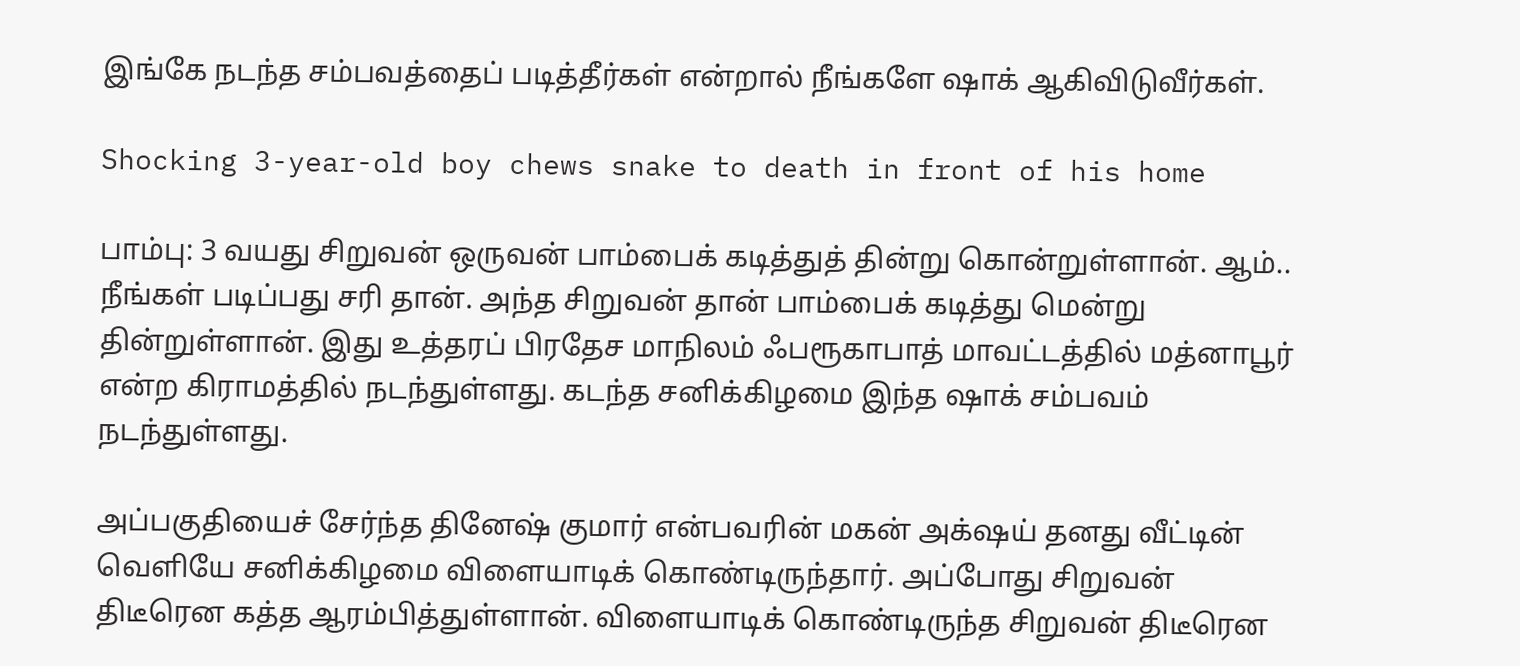இங்கே நடந்த சம்பவத்தைப் படித்தீர்கள் என்றால் நீங்களே ஷாக் ஆகிவிடுவீர்கள்.

Shocking 3-year-old boy chews snake to death in front of his home

பாம்பு: 3 வயது சிறுவன் ஒருவன் பாம்பைக் கடித்துத் தின்று கொன்றுள்ளான். ஆம்.. நீங்கள் படிப்பது சரி தான். அந்த சிறுவன் தான் பாம்பைக் கடித்து மென்று தின்றுள்ளான். இது உத்தரப் பிரதேச மாநிலம் ஃபரூகாபாத் மாவட்டத்தில் மத்னாபூர் என்ற கிராமத்தில் நடந்துள்ளது. கடந்த சனிக்கிழமை இந்த ஷாக் சம்பவம் நடந்துள்ளது.

அப்பகுதியைச் சேர்ந்த தினேஷ் குமார் என்பவரின் மகன் அக்‌ஷய் தனது வீட்டின் வெளியே சனிக்கிழமை விளையாடிக் கொண்டிருந்தார். அப்போது சிறுவன் திடீரென கத்த ஆரம்பித்துள்ளான். விளையாடிக் கொண்டிருந்த சிறுவன் திடீரென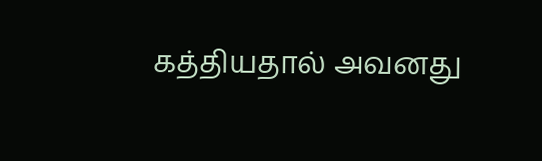கத்தியதால் அவனது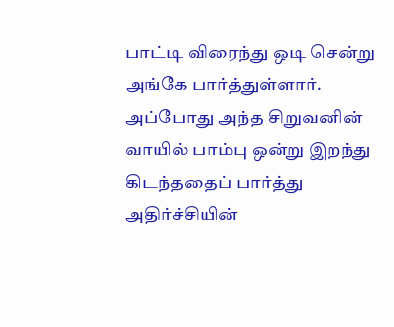பாட்டி விரைந்து ஒடி சென்று அங்கே பார்த்துள்ளார். அப்போது அந்த சிறுவனின் வாயில் பாம்பு ஒன்று இறந்து கிடந்ததைப் பார்த்து அதிர்ச்சியின்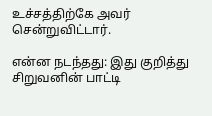உச்சத்திற்கே அவர் சென்றுவிட்டார்.

என்ன நடந்தது: இது குறித்து சிறுவனின் பாட்டி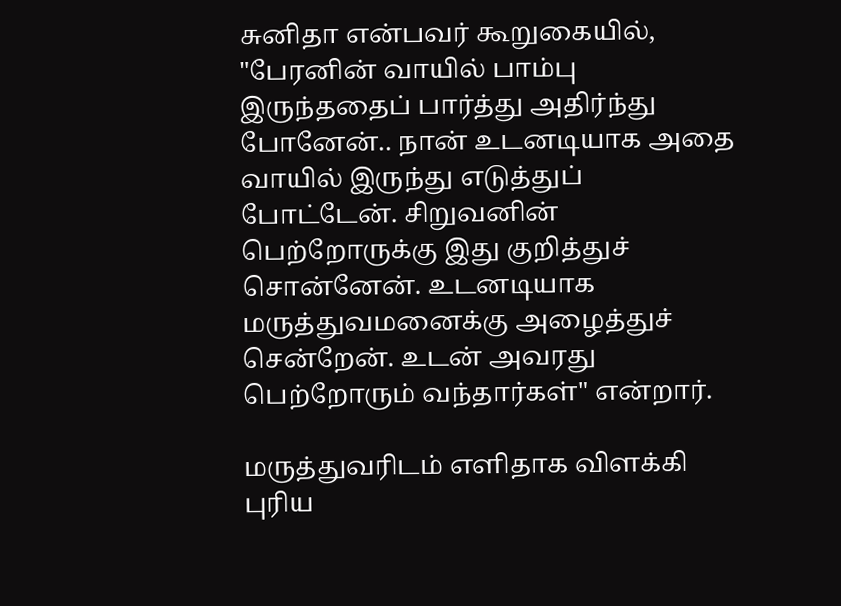சுனிதா என்பவர் கூறுகையில், "பேரனின் வாயில் பாம்பு இருந்ததைப் பார்த்து அதிர்ந்து போனேன்.. நான் உடனடியாக அதை வாயில் இருந்து எடுத்துப் போட்டேன். சிறுவனின் பெற்றோருக்கு இது குறித்துச் சொன்னேன். உடனடியாக மருத்துவமனைக்கு அழைத்துச் சென்றேன். உடன் அவரது பெற்றோரும் வந்தார்கள்" என்றார்.

மருத்துவரிடம் எளிதாக விளக்கி புரிய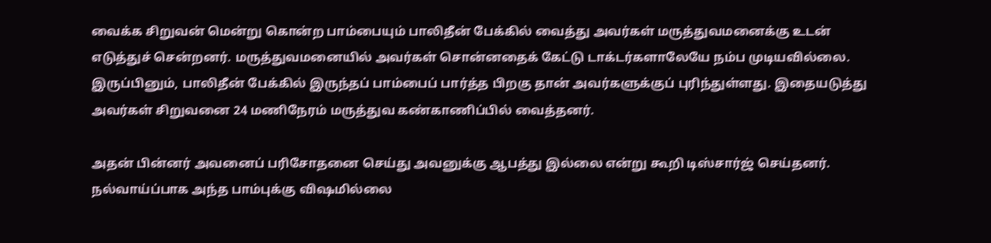வைக்க சிறுவன் மென்று கொன்ற பாம்பையும் பாலிதீன் பேக்கில் வைத்து அவர்கள் மருத்துவமனைக்கு உடன் எடுத்துச் சென்றனர். மருத்துவமனையில் அவர்கள் சொன்னதைக் கேட்டு டாக்டர்களாலேயே நம்ப முடியவில்லை. இருப்பினும், பாலிதீன் பேக்கில் இருந்தப் பாம்பைப் பார்த்த பிறகு தான் அவர்களுக்குப் புரிந்துள்ளது. இதையடுத்து அவர்கள் சிறுவனை 24 மணிநேரம் மருத்துவ கண்காணிப்பில் வைத்தனர்.

அதன் பின்னர் அவனைப் பரிசோதனை செய்து அவனுக்கு ஆபத்து இல்லை என்று கூறி டிஸ்சார்ஜ் செய்தனர். நல்வாய்ப்பாக அந்த பாம்புக்கு விஷமில்லை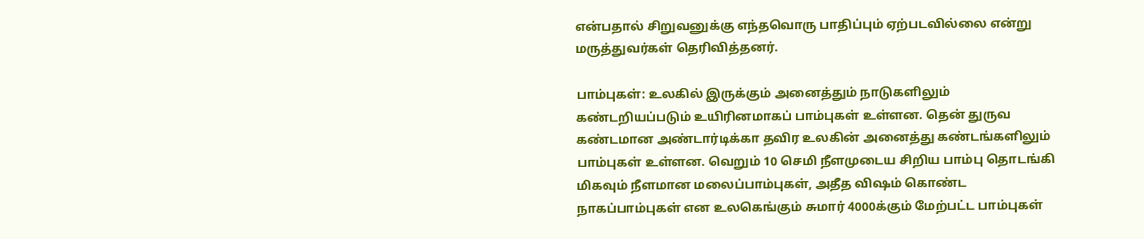என்பதால் சிறுவனுக்கு எந்தவொரு பாதிப்பும் ஏற்படவில்லை என்று மருத்துவர்கள் தெரிவித்தனர்.

பாம்புகள்: உலகில் இருக்கும் அனைத்தும் நாடுகளிலும் கண்டறியப்படும் உயிரினமாகப் பாம்புகள் உள்ளன. தென் துருவ கண்டமான அண்டார்டிக்கா தவிர உலகின் அனைத்து கண்டங்களிலும் பாம்புகள் உள்ளன. வெறும் 10 செமி நீளமுடைய சிறிய பாம்பு தொடங்கி மிகவும் நீளமான மலைப்பாம்புகள், அதீத விஷம் கொண்ட நாகப்பாம்புகள் என உலகெங்கும் சுமார் 4000க்கும் மேற்பட்ட பாம்புகள்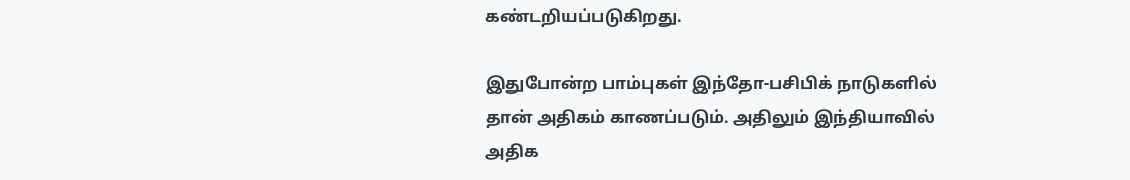கண்டறியப்படுகிறது.

இதுபோன்ற பாம்புகள் இந்தோ-பசிபிக் நாடுகளில் தான் அதிகம் காணப்படும். அதிலும் இந்தியாவில் அதிக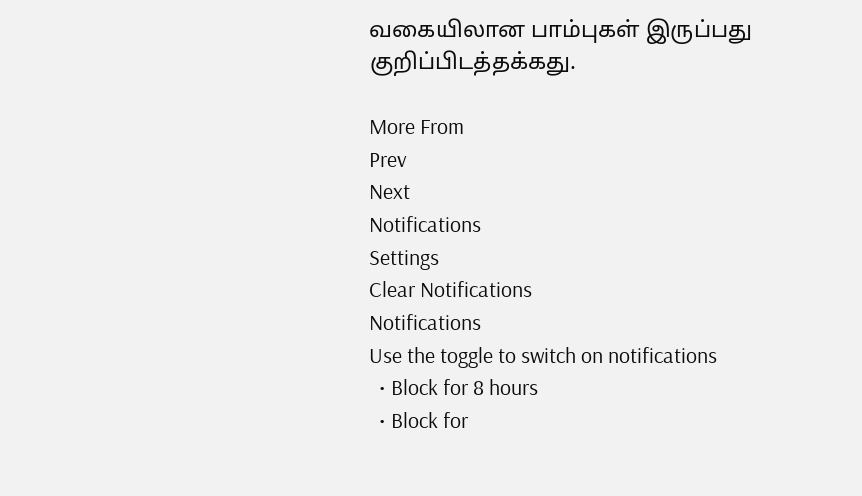வகையிலான பாம்புகள் இருப்பது குறிப்பிடத்தக்கது.

More From
Prev
Next
Notifications
Settings
Clear Notifications
Notifications
Use the toggle to switch on notifications
  • Block for 8 hours
  • Block for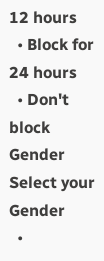12 hours
  • Block for 24 hours
  • Don't block
Gender
Select your Gender
  •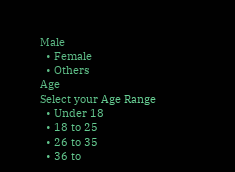Male
  • Female
  • Others
Age
Select your Age Range
  • Under 18
  • 18 to 25
  • 26 to 35
  • 36 to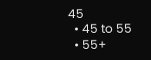45
  • 45 to 55
  • 55+